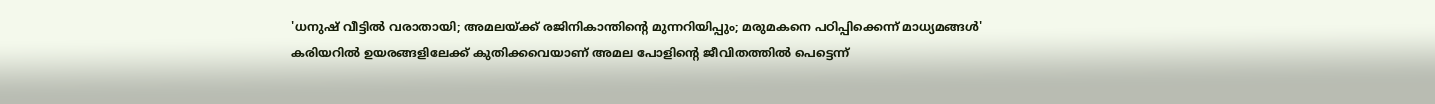'ധനുഷ് വീട്ടിൽ വരാതായി; അമലയ്ക്ക് രജിനികാന്തിന്റെ മുന്നറിയിപ്പും; മരുമകനെ പഠിപ്പിക്കെന്ന് മാധ്യമങ്ങൾ'
കരിയറിൽ ഉയരങ്ങളിലേക്ക് കുതിക്കവെയാണ് അമല പോളിന്റെ ജീവിതത്തിൽ പെട്ടെന്ന്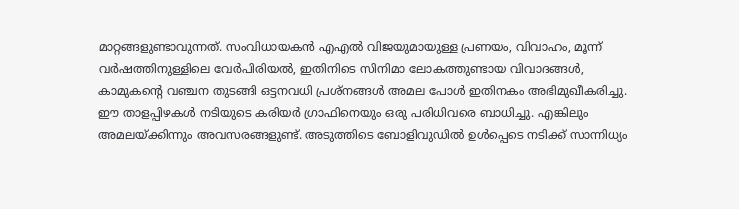മാറ്റങ്ങളുണ്ടാവുന്നത്. സംവിധായകൻ എഎൽ വിജയുമായുള്ള പ്രണയം, വിവാഹം, മൂന്ന് വർഷത്തിനുള്ളിലെ വേർപിരിയൽ, ഇതിനിടെ സിനിമാ ലോകത്തുണ്ടായ വിവാദങ്ങൾ, കാമുകന്റെ വഞ്ചന തുടങ്ങി ഒട്ടനവധി പ്രശ്നങ്ങൾ അമല പോൾ ഇതിനകം അഭിമുഖീകരിച്ചു. ഈ താളപ്പിഴകൾ നടിയുടെ കരിയർ ഗ്രാഫിനെയും ഒരു പരിധിവരെ ബാധിച്ചു. എങ്കിലും അമലയ്ക്കിന്നും അവസരങ്ങളുണ്ട്. അടുത്തിടെ ബോളിവുഡിൽ ഉൾപ്പെടെ നടിക്ക് സാന്നിധ്യം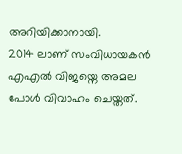അറിയിക്കാനായി.
2014 ലാണ് സംവിധായകൻ എഎൽ വിജയ്നെ അമല പോൾ വിവാഹം ചെയ്തത്.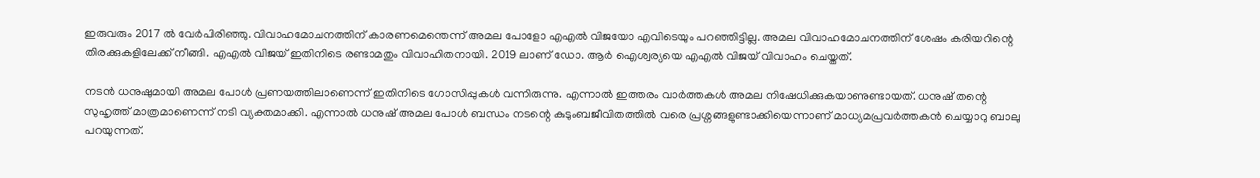ഇരുവരും 2017 ൽ വേർപിരിഞ്ഞു. വിവാഹമോചനത്തിന് കാരണമെന്തെന്ന് അമല പോളോ എഎൽ വിജയോ എവിടെയും പറഞ്ഞിട്ടില്ല. അമല വിവാഹമോചനത്തിന് ശേഷം കരിയറിന്റെ തിരക്കുകളിലേക്ക് നീങ്ങി. എഎൽ വിജയ് ഇതിനിടെ രണ്ടാമതും വിവാഹിതനായി. 2019 ലാണ് ഡോ. ആർ ഐശ്വര്യയെ എഎൽ വിജയ് വിവാഹം ചെയ്തത്.

നടൻ ധനുഷുമായി അമല പോൾ പ്രണയത്തിലാണെന്ന് ഇതിനിടെ ഗോസിപ്പുകൾ വന്നിരുന്നു. എന്നാൽ ഇത്തരം വാർത്തകൾ അമല നിഷേധിക്കുകയാണുണ്ടായത്. ധനുഷ് തന്റെ സുഹൃത്ത് മാത്രമാണെന്ന് നടി വ്യക്തമാക്കി. എന്നാൽ ധനുഷ് അമല പോൾ ബന്ധം നടന്റെ കുടുംബജീവിതത്തിൽ വരെ പ്രശ്നങ്ങളുണ്ടാക്കിയെന്നാണ് മാധ്യമപ്രവർത്തകൻ ചെയ്യാറു ബാലു പറയുന്നത്.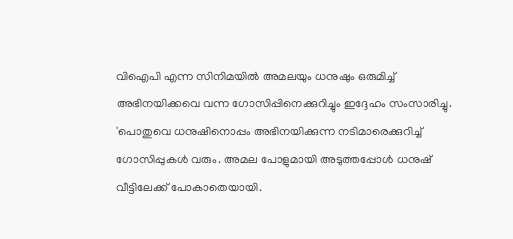വിഐപി എന്ന സിനിമയിൽ അമലയും ധനുഷും ഒരുമിച്ച് അഭിനയിക്കവെ വന്ന ഗോസിപ്പിനെക്കുറിച്ചും ഇദ്ദേഹം സംസാരിച്ചു. 'പൊതുവെ ധനുഷിനൊപ്പം അഭിനയിക്കുന്ന നടിമാരെക്കുറിച്ച് ഗോസിപ്പുകൾ വരും. അമല പോളുമായി അടുത്തപ്പോൾ ധനുഷ് വീട്ടിലേക്ക് പോകാതെയായി.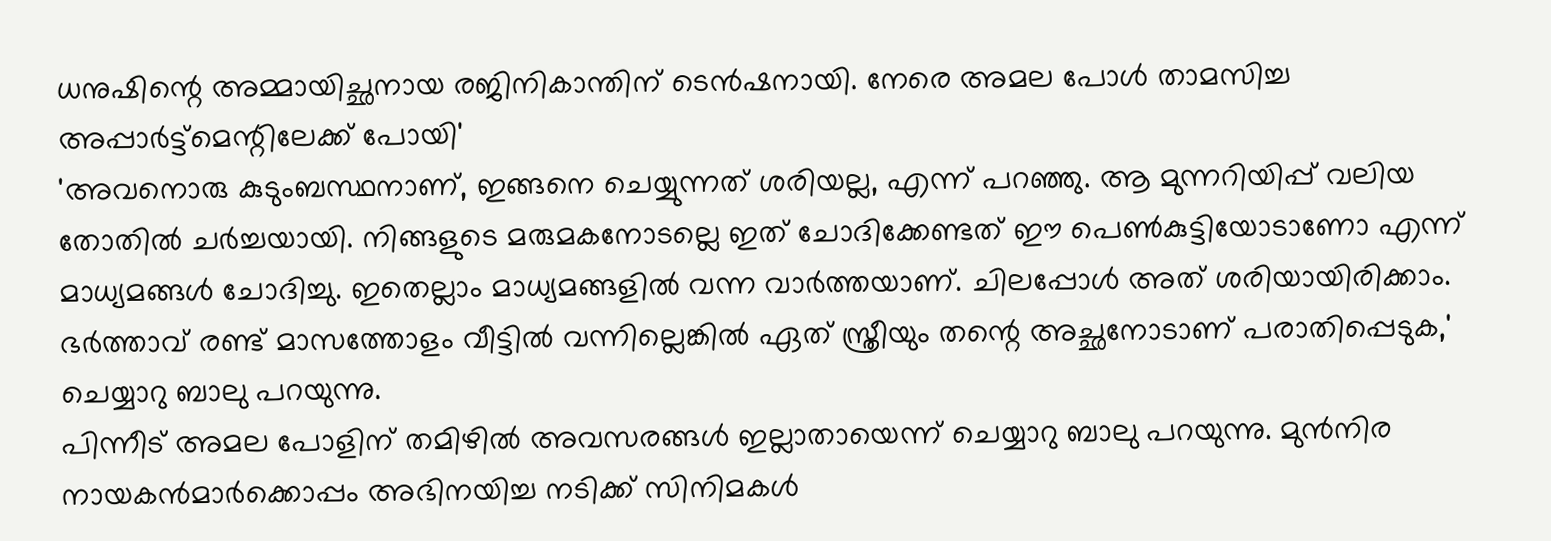ധനുഷിന്റെ അമ്മായിച്ഛനായ രജിനികാന്തിന് ടെൻഷനായി. നേരെ അമല പോൾ താമസിച്ച അപ്പാർട്ട്മെന്റിലേക്ക് പോയി'
'അവനൊരു കുടുംബസ്ഥനാണ്, ഇങ്ങനെ ചെയ്യുന്നത് ശരിയല്ല, എന്ന് പറഞ്ഞു. ആ മുന്നറിയിപ്പ് വലിയ തോതിൽ ചർച്ചയായി. നിങ്ങളുടെ മരുമകനോടല്ലെ ഇത് ചോദിക്കേണ്ടത് ഈ പെൺകുട്ടിയോടാണോ എന്ന് മാധ്യമങ്ങൾ ചോദിച്ചു. ഇതെല്ലാം മാധ്യമങ്ങളിൽ വന്ന വാർത്തയാണ്. ചിലപ്പോൾ അത് ശരിയായിരിക്കാം. ഭർത്താവ് രണ്ട് മാസത്തോളം വീട്ടിൽ വന്നില്ലെങ്കിൽ ഏത് സ്ത്രീയും തന്റെ അച്ഛനോടാണ് പരാതിപ്പെടുക,' ചെയ്യാറു ബാലു പറയുന്നു.
പിന്നീട് അമല പോളിന് തമിഴിൽ അവസരങ്ങൾ ഇല്ലാതായെന്ന് ചെയ്യാറു ബാലു പറയുന്നു. മുൻനിര നായകൻമാർക്കൊപ്പം അഭിനയിച്ച നടിക്ക് സിനിമകൾ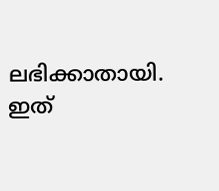ലഭിക്കാതായി. ഇത്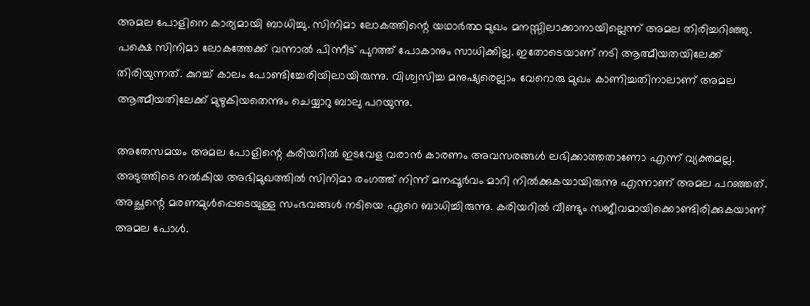അമല പോളിനെ കാര്യമായി ബാധിച്ചു. സിനിമാ ലോകത്തിന്റെ യഥാർത്ഥ മുഖം മനസ്സിലാക്കാനായില്ലെന്ന് അമല തിരിച്ചറിഞ്ഞു. പക്ഷെ സിനിമാ ലോകത്തേക്ക് വന്നാൽ പിന്നീട് പുറത്ത് പോകാനും സാധിക്കില്ല. ഇതോടെയാണ് നടി ആത്മീയതയിലേക്ക് തിരിയുന്നത്. കുറച്ച് കാലം പോണ്ടിച്ചേരിയിലായിരുന്നു. വിശ്വസിച്ച മനുഷ്യരെല്ലാം വേറൊരു മുഖം കാണിച്ചതിനാലാണ് അമല ആത്മീയതിലേക്ക് മുഴുകിയതെന്നും ചെയ്യാറു ബാലു പറയുന്നു.

അതേസമയം അമല പോളിന്റെ കരിയറിൽ ഇടവേള വരാൻ കാരണം അവസരങ്ങൾ ലഭിക്കാത്തതാണോ എന്ന് വ്യക്തമല്ല. അടുത്തിടെ നൽകിയ അഭിമുഖത്തിൽ സിനിമാ രംഗത്ത് നിന്ന് മനപ്പൂർവം മാറി നിൽക്കുകയായിരുന്നു എന്നാണ് അമല പറഞ്ഞത്. അച്ഛന്റെ മരണമുൾപ്പെടെയുള്ള സംഭവങ്ങൾ നടിയെ ഏറെ ബാധിച്ചിരുന്നു. കരിയറിൽ വീണ്ടും സജീവമായിക്കൊണ്ടിരിക്കുകയാണ് അമല പോൾ.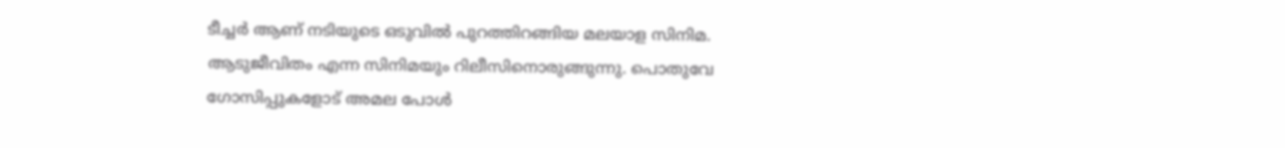ടീച്ചർ ആണ് നടിയുടെ ഒടുവിൽ പുറത്തിറങ്ങിയ മലയാള സിനിമ. ആടുജീവിതം എന്ന സിനിമയും റിലീസിനൊരുങ്ങുന്നു. പൊതുവേ ഗോസിപ്പുകളോട് അമല പോൾ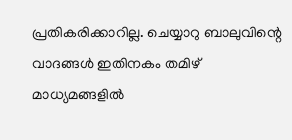പ്രതികരിക്കാറില്ല. ചെയ്യാറു ബാലുവിന്റെ വാദങ്ങൾ ഇതിനകം തമിഴ് മാധ്യമങ്ങളിൽ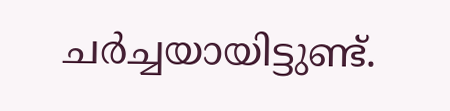ചർച്ചയായിട്ടുണ്ട്.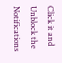Click it and Unblock the Notifications